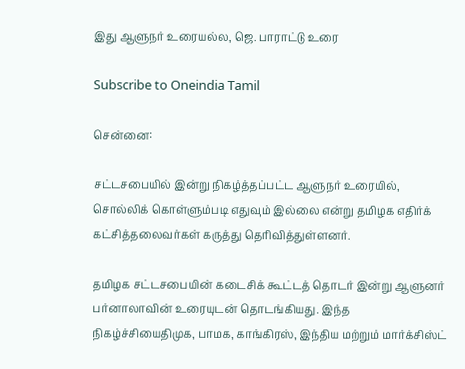இது ஆளுநர் உரையல்ல, ஜெ. பாராட்டு உரை

Subscribe to Oneindia Tamil

சென்னை:

சட்டசபையில் இன்று நிகழ்த்தப்பட்ட ஆளுநர் உரையில், சொல்லிக் கொள்ளும்படி எதுவும் இல்லை என்று தமிழக எதிர்க் கட்சித்தலைவர்கள் கருத்து தெரிவித்துள்ளனர்.

தமிழக சட்டசபையின் கடைசிக் கூட்டத் தொடர் இன்று ஆளுனர் பர்னாலாவின் உரையுடன் தொடங்கியது. இந்த நிகழ்ச்சியைதிமுக, பாமக, காங்கிரஸ், இந்திய மற்றும் மார்க்சிஸ்ட்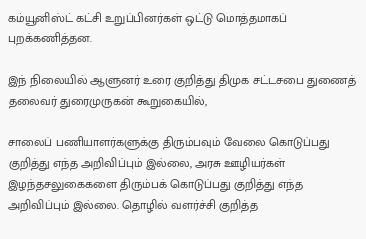கம்யூனிஸ்ட் கட்சி உறுப்பினர்கள் ஒட்டு மொத்தமாகப் புறக்கணித்தன.

இந் நிலையில் ஆளுனர் உரை குறித்து திமுக சட்டசபை துணைத் தலைவர் துரைமுருகன் கூறுகையில்,

சாலைப் பணியாளர்களுக்கு திரும்பவும் வேலை கொடுப்பது குறித்து எந்த அறிவிப்பும் இல்லை, அரசு ஊழியர்கள் இழந்தசலுகைகளை திரும்பக் கொடுப்பது குறித்து எந்த அறிவிப்பும் இல்லை. தொழில் வளர்ச்சி குறித்த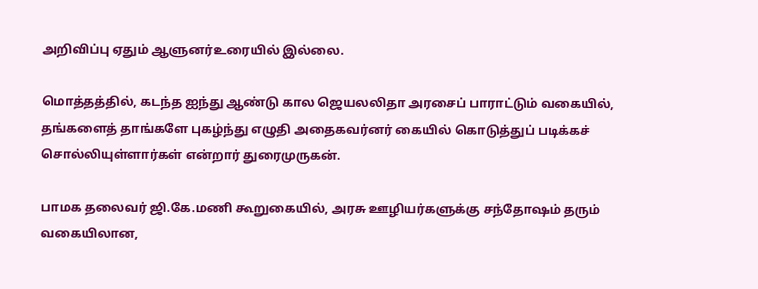அறிவிப்பு ஏதும் ஆளுனர்உரையில் இல்லை.

மொத்தத்தில், கடந்த ஐந்து ஆண்டு கால ஜெயலலிதா அரசைப் பாராட்டும் வகையில், தங்களைத் தாங்களே புகழ்ந்து எழுதி அதைகவர்னர் கையில் கொடுத்துப் படிக்கச் சொல்லியுள்ளார்கள் என்றார் துரைமுருகன்.

பாமக தலைவர் ஜி.கே.மணி கூறுகையில், அரசு ஊழியர்களுக்கு சந்தோஷம் தரும் வகையிலான,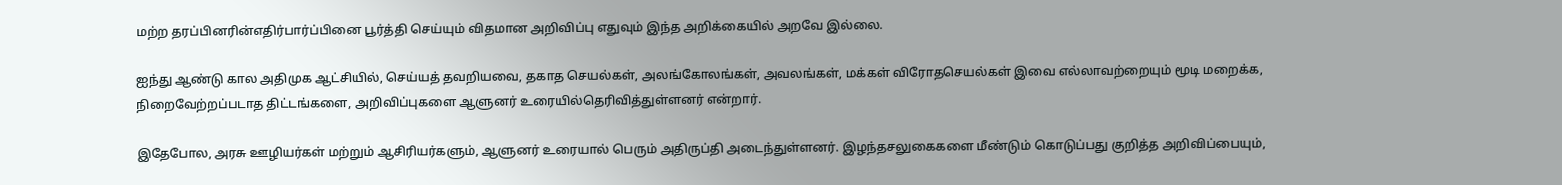மற்ற தரப்பினரின்எதிர்பார்ப்பினை பூர்த்தி செய்யும் விதமான அறிவிப்பு எதுவும் இந்த அறிக்கையில் அறவே இல்லை.

ஐந்து ஆண்டு கால அதிமுக ஆட்சியில், செய்யத் தவறியவை, தகாத செயல்கள், அலங்கோலங்கள், அவலங்கள், மக்கள் விரோதசெயல்கள் இவை எல்லாவற்றையும் மூடி மறைக்க, நிறைவேற்றப்படாத திட்டங்களை, அறிவிப்புகளை ஆளுனர் உரையில்தெரிவித்துள்ளனர் என்றார்.

இதேபோல, அரசு ஊழியர்கள் மற்றும் ஆசிரியர்களும், ஆளுனர் உரையால் பெரும் அதிருப்தி அடைந்துள்ளனர். இழந்தசலுகைகளை மீண்டும் கொடுப்பது குறித்த அறிவிப்பையும்,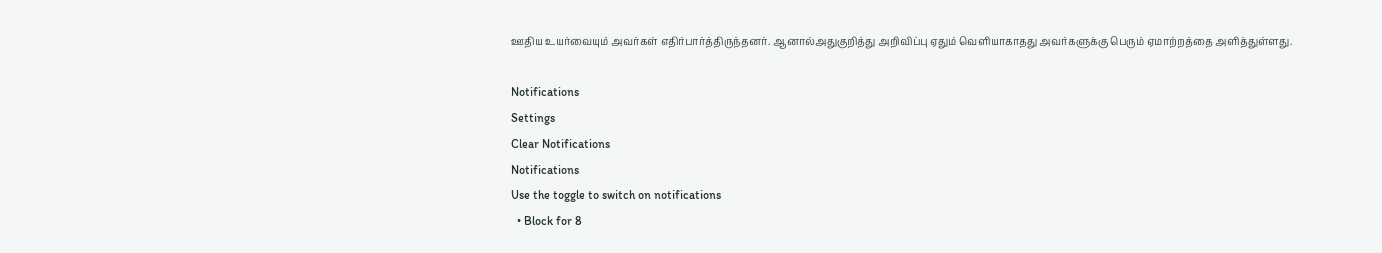ஊதிய உயர்வையும் அவர்கள் எதிர்பார்த்திருந்தனர். ஆனால்அதுகுறித்து அறிவிப்பு ஏதும் வெளியாகாதது அவர்களுக்கு பெரும் ஏமாற்றத்தை அளித்துள்ளது.

Notifications
Settings
Clear Notifications
Notifications
Use the toggle to switch on notifications
  • Block for 8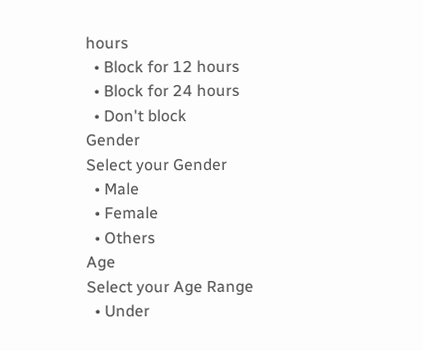hours
  • Block for 12 hours
  • Block for 24 hours
  • Don't block
Gender
Select your Gender
  • Male
  • Female
  • Others
Age
Select your Age Range
  • Under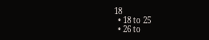18
  • 18 to 25
  • 26 to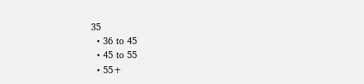35
  • 36 to 45
  • 45 to 55
  • 55+